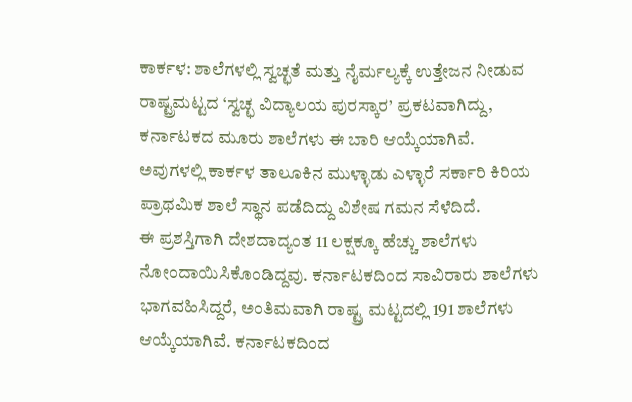ಕಾರ್ಕಳ: ಶಾಲೆಗಳಲ್ಲಿ ಸ್ವಚ್ಛತೆ ಮತ್ತು ನೈರ್ಮಲ್ಯಕ್ಕೆ ಉತ್ತೇಜನ ನೀಡುವ ರಾಷ್ಟ್ರಮಟ್ಟದ ‘ಸ್ವಚ್ಛ ವಿದ್ಯಾಲಯ ಪುರಸ್ಕಾರ’ ಪ್ರಕಟವಾಗಿದ್ದು, ಕರ್ನಾಟಕದ ಮೂರು ಶಾಲೆಗಳು ಈ ಬಾರಿ ಆಯ್ಕೆಯಾಗಿವೆ. ಅವುಗಳಲ್ಲಿ ಕಾರ್ಕಳ ತಾಲೂಕಿನ ಮುಳ್ಳಾಡು ಎಳ್ಳಾರೆ ಸರ್ಕಾರಿ ಕಿರಿಯ ಪ್ರಾಥಮಿಕ ಶಾಲೆ ಸ್ಥಾನ ಪಡೆದಿದ್ದು ವಿಶೇಷ ಗಮನ ಸೆಳೆದಿದೆ.
ಈ ಪ್ರಶಸ್ತಿಗಾಗಿ ದೇಶದಾದ್ಯಂತ 11 ಲಕ್ಷಕ್ಕೂ ಹೆಚ್ಚು ಶಾಲೆಗಳು ನೋಂದಾಯಿಸಿಕೊಂಡಿದ್ದವು. ಕರ್ನಾಟಕದಿಂದ ಸಾವಿರಾರು ಶಾಲೆಗಳು ಭಾಗವಹಿಸಿದ್ದರೆ, ಅಂತಿಮವಾಗಿ ರಾಷ್ಟ್ರ ಮಟ್ಟದಲ್ಲಿ 191 ಶಾಲೆಗಳು ಆಯ್ಕೆಯಾಗಿವೆ. ಕರ್ನಾಟಕದಿಂದ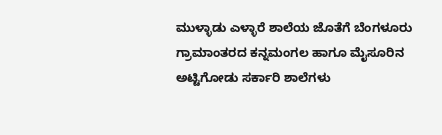ಮುಳ್ಳಾಡು ಎಳ್ಳಾರೆ ಶಾಲೆಯ ಜೊತೆಗೆ ಬೆಂಗಳೂರು ಗ್ರಾಮಾಂತರದ ಕನ್ನಮಂಗಲ ಹಾಗೂ ಮೈಸೂರಿನ ಅಟ್ಟಿಗೋಡು ಸರ್ಕಾರಿ ಶಾಲೆಗಳು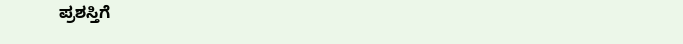ಪ್ರಶಸ್ತಿಗೆ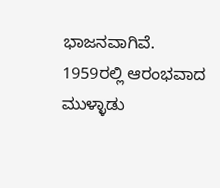ಭಾಜನವಾಗಿವೆ.
1959ರಲ್ಲಿ ಆರಂಭವಾದ ಮುಳ್ಳಾಡು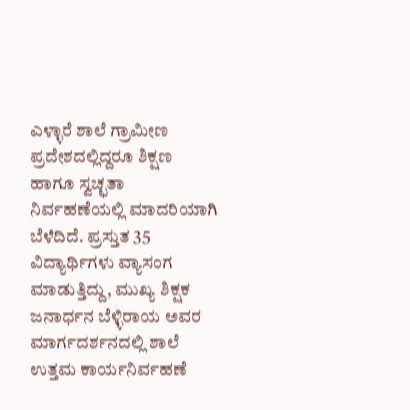ಎಳ್ಳಾರೆ ಶಾಲೆ ಗ್ರಾಮೀಣ ಪ್ರದೇಶದಲ್ಲಿದ್ದರೂ ಶಿಕ್ಷಣ ಹಾಗೂ ಸ್ವಚ್ಛತಾ ನಿರ್ವಹಣೆಯಲ್ಲಿ ಮಾದರಿಯಾಗಿ ಬೆಳೆದಿದೆ. ಪ್ರಸ್ತುತ 35 ವಿದ್ಯಾರ್ಥಿಗಳು ವ್ಯಾಸಂಗ ಮಾಡುತ್ತಿದ್ದು, ಮುಖ್ಯ ಶಿಕ್ಷಕ ಜನಾರ್ಧನ ಬೆಳ್ಳಿರಾಯ ಅವರ ಮಾರ್ಗದರ್ಶನದಲ್ಲಿ ಶಾಲೆ ಉತ್ತಮ ಕಾರ್ಯನಿರ್ವಹಣೆ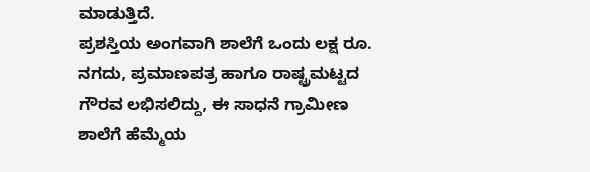ಮಾಡುತ್ತಿದೆ.
ಪ್ರಶಸ್ತಿಯ ಅಂಗವಾಗಿ ಶಾಲೆಗೆ ಒಂದು ಲಕ್ಷ ರೂ. ನಗದು, ಪ್ರಮಾಣಪತ್ರ ಹಾಗೂ ರಾಷ್ಟ್ರಮಟ್ಟದ ಗೌರವ ಲಭಿಸಲಿದ್ದು, ಈ ಸಾಧನೆ ಗ್ರಾಮೀಣ ಶಾಲೆಗೆ ಹೆಮ್ಮೆಯ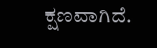ಕ್ಷಣವಾಗಿದೆ.